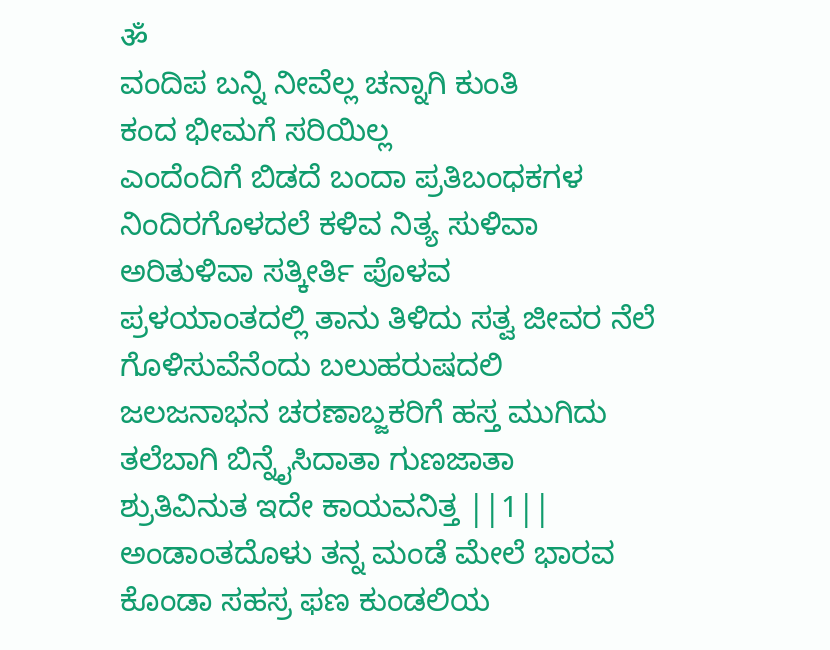ॐ
ವಂದಿಪ ಬನ್ನಿ ನೀವೆಲ್ಲ ಚನ್ನಾಗಿ ಕುಂತಿ
ಕಂದ ಭೀಮಗೆ ಸರಿಯಿಲ್ಲ
ಎಂದೆಂದಿಗೆ ಬಿಡದೆ ಬಂದಾ ಪ್ರತಿಬಂಧಕಗಳ
ನಿಂದಿರಗೊಳದಲೆ ಕಳಿವ ನಿತ್ಯ ಸುಳಿವಾ
ಅರಿತುಳಿವಾ ಸತ್ಕೀರ್ತಿ ಪೊಳವ
ಪ್ರಳಯಾಂತದಲ್ಲಿ ತಾನು ತಿಳಿದು ಸತ್ವ ಜೀವರ ನೆಲೆ
ಗೊಳಿಸುವೆನೆಂದು ಬಲುಹರುಷದಲಿ
ಜಲಜನಾಭನ ಚರಣಾಬ್ಜಕರಿಗೆ ಹಸ್ತ ಮುಗಿದು
ತಲೆಬಾಗಿ ಬಿನ್ನೈಸಿದಾತಾ ಗುಣಜಾತಾ
ಶ್ರುತಿವಿನುತ ಇದೇ ಕಾಯವನಿತ್ತ ||1||
ಅಂಡಾಂತದೊಳು ತನ್ನ ಮಂಡೆ ಮೇಲೆ ಭಾರವ
ಕೊಂಡಾ ಸಹಸ್ರ ಫಣ ಕುಂಡಲಿಯ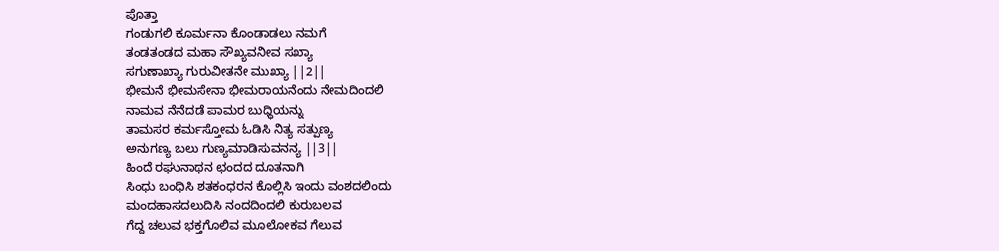ಪೊತ್ತಾ
ಗಂಡುಗಲಿ ಕೂರ್ಮನಾ ಕೊಂಡಾಡಲು ನಮಗೆ
ತಂಡತಂಡದ ಮಹಾ ಸೌಖ್ಯವನೀವ ಸಖ್ಯಾ
ಸಗುಣಾಖ್ಯಾ ಗುರುವೀತನೇ ಮುಖ್ಯಾ ||2||
ಭೀಮನೆ ಭೀಮಸೇನಾ ಭೀಮರಾಯನೆಂದು ನೇಮದಿಂದಲಿ
ನಾಮವ ನೆನೆದಡೆ ಪಾಮರ ಬುಧ್ಧಿಯನ್ನು
ತಾಮಸರ ಕರ್ಮಸ್ತೋಮ ಓಡಿಸಿ ನಿತ್ಯ ಸತ್ಪುಣ್ಯ
ಅನುಗಣ್ಯ ಬಲು ಗುಣ್ಯಮಾಡಿಸುವನನ್ಯ ||3||
ಹಿಂದೆ ರಘುನಾಥನ ಛಂದದ ದೂತನಾಗಿ
ಸಿಂಧು ಬಂಧಿಸಿ ಶತಕಂಧರನ ಕೊಲ್ಲಿಸಿ ಇಂದು ವಂಶದಲಿಂದು
ಮಂದಹಾಸದಲುದಿಸಿ ನಂದದಿಂದಲಿ ಕುರುಬಲವ
ಗೆದ್ದ ಚಲುವ ಭಕ್ತಗೊಲಿವ ಮೂಲೋಕವ ಗೆಲುವ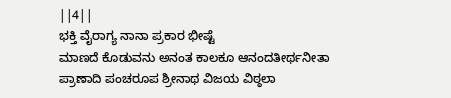||4||
ಭಕ್ತಿ ವೈರಾಗ್ಯ ನಾನಾ ಪ್ರಕಾರ ಭೀಷ್ಟೆ
ಮಾಣದೆ ಕೊಡುವನು ಅನಂತ ಕಾಲಕೂ ಆನಂದತೀರ್ಥನೀತಾ
ಪ್ರಾಣಾದಿ ಪಂಚರೂಪ ಶ್ರೀನಾಥ ವಿಜಯ ವಿಠ್ಠಲಾ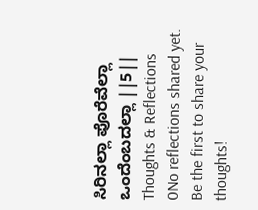ಸಿರಿನಲ್ಲಾ ಪೊರೆವೆಲ್ಲಾ ಒಂದೆಂಬದಲ್ಲಾ ||5||
Thoughts & Reflections
0No reflections shared yet. Be the first to share your thoughts!